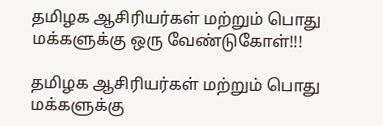தமிழக ஆசிரியர்கள் மற்றும் பொது மக்களுக்கு ஒரு வேண்டுகோள்!!!

தமிழக ஆசிரியர்கள் மற்றும் பொது மக்களுக்கு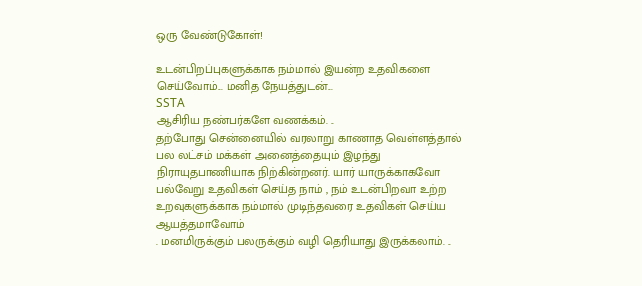ஒரு வேண்டுகோள்!

உடன்பிறப்புகளுக்காக நம்மால் இயன்ற உதவிகளை செய்வோம்... மனித நேயத்துடன்...
SSTA
ஆசிரிய நண்பர்களே வணக்கம். ..
தற்போது சென்னையில் வரலாறு காணாத வெள்ளத்தால் பல லட்சம் மக்கள் அனைத்தையும் இழந்து நிராயுதபாணியாக நிற்கின்றனர். யார் யாருக்காகவோ பல்வேறு உதவிகள் செய்த நாம் , நம் உடன்பிறவா உற்ற உறவுகளுக்காக நம்மால் முடிந்தவரை உதவிகள் செய்ய ஆயத்தமாவோம்
. மனமிருக்கும் பலருக்கும் வழி தெரியாது இருக்கலாம். ..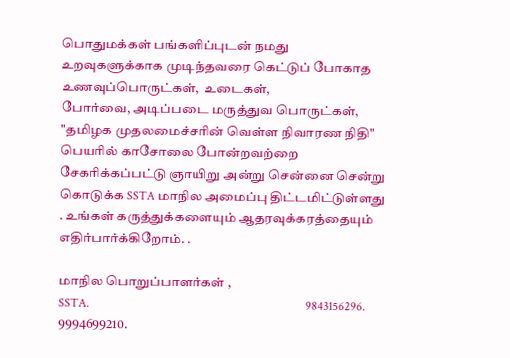பொதுமக்கள் பங்களிப்புடன் நமது உறவுகளுக்காக முடிந்தவரை கெட்டுப் போகாத உணவுப்பொருட்கள்,  உடைகள்,
போர்வை, அடிப்படை மருத்துவ பொருட்கள், "தமிழக முதலமைச்சரின் வெள்ள நிவாரண நிதி" பெயரில் காசோலை போன்றவற்றை சேகரிக்கப்பட்டு ஞாயிறு அன்று சென்னை சென்று கொடுக்க SSTA மாநில அமைப்பு திட்டமிட்டுள்ளது . உங்கள் கருத்துக்களையும் ஆதரவுக்கரத்தையும் எதிர்பார்க்கிறோம். .

மாநில பொறுப்பாளர்கள் ,
SSTA.                                                                        9843156296.                                                           9994699210.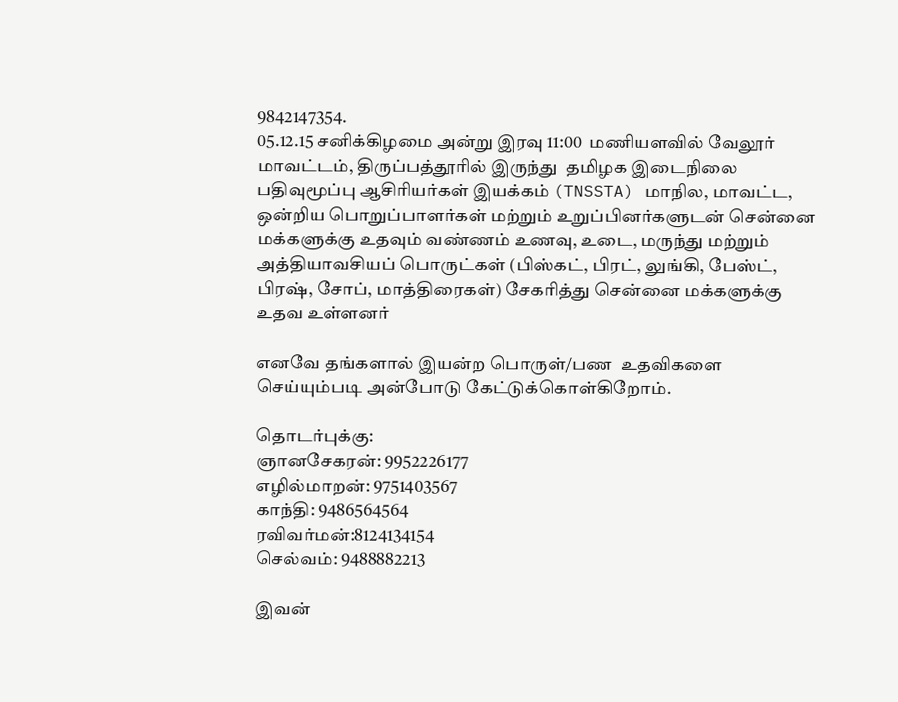9842147354.                                                                                                                                05.12.15 சனிக்கிழமை அன்று இரவு 11:00  மணியளவில் வேலூர் மாவட்டம், திருப்பத்தூரில் இருந்து  தமிழக இடைநிலை பதிவுமூப்பு ஆசிரியர்கள் இயக்கம் (TNSSTA) மாநில, மாவட்ட, ஒன்றிய பொறுப்பாளர்கள் மற்றும் உறுப்பினர்களுடன் சென்னை மக்களுக்கு உதவும் வண்ணம் உணவு, உடை, மருந்து மற்றும் அத்தியாவசியப் பொருட்கள் (பிஸ்கட், பிரட், லுங்கி, பேஸ்ட், பிரஷ், சோப், மாத்திரைகள்) சேகரித்து சென்னை மக்களுக்கு  உதவ உள்ளனர்

எனவே தங்களால் இயன்ற பொருள்/பண  உதவிகளை செய்யும்படி அன்போடு கேட்டுக்கொள்கிறோம்.

தொடர்புக்கு:
ஞானசேகரன்: 9952226177
எழில்மாறன்: 9751403567
காந்தி: 9486564564
ரவிவர்மன்:8124134154
செல்வம்: 9488882213

இவன்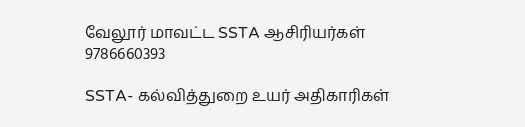வேலூர் மாவட்ட SSTA ஆசிரியர்கள்                              9786660393

SSTA- கல்வித்துறை உயர் அதிகாரிகள்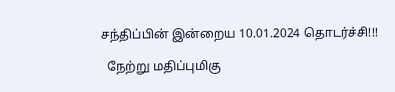சந்திப்பின் இன்றைய 10.01.2024 தொடர்ச்சி!!!

  நேற்று மதிப்புமிகு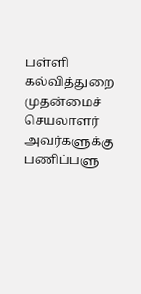பள்ளி கல்வித்துறை முதன்மைச் செயலாளர் அவர்களுக்கு பணிப்பளு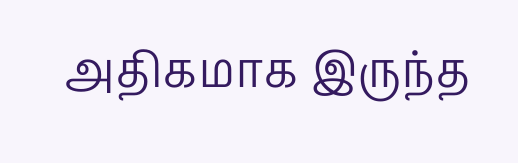அதிகமாக இருந்த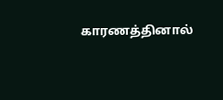காரணத்தினால்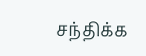சந்திக்க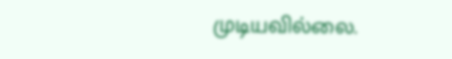முடியவில்லை.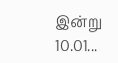இன்று 10.01...